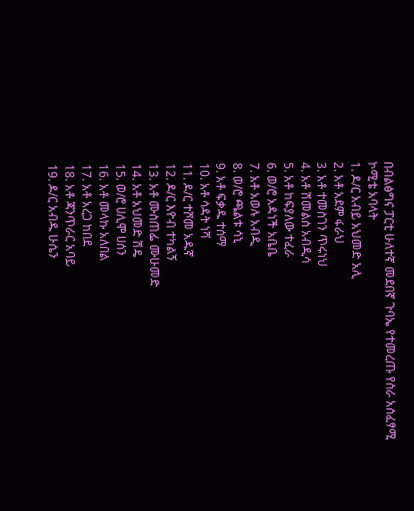በብልፅግና ፓርቲ ሁለተኛ መደበኛ ጉባኤ የተመረጡ የስራ አስፈፃሚ ኮሚቴ አባላት
1. ዶ/ር አብይ አህመድ አሊ
2. አቶ አደም ፋራህ
3. አቶ ተመስገን ጥሩነህ
4. አቶ ሽመልስ አብዲሳ
5. አቶ ከፍያለው ተፈራ
6. ወ/ሮ አዳነች አቤቤ
7. አቶ አወሉ አብዲ
8. ወ/ሮ ጫልቱ ሳኒ
9. አቶ ፍቃዱ ተሰማ
10. አቶ ሳዳት ነሻ
11. ዶ/ር ተሾመ አዱኛ
12. ዶ/ር እዮብ ተካልኝ
13. አቶ ሙስጠፌ ሙሁመድ
14. አቶ አህመድ ሽዴ
15. ወ/ሮ ሀሊሞ ሀሰን
16. አቶ መላኩ አለበል
17. አቶ አረጋ ከበደ
18. አቶ ጃንጥራር አባይ
19. ዶ/ር አብዱ ሁሴን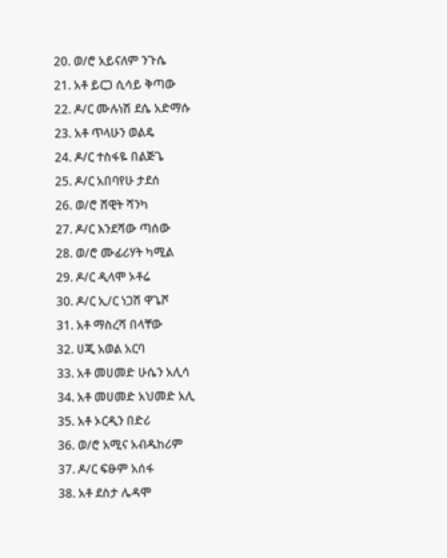20. ወ/ሮ አይናለም ንጉሴ
21. አቶ ይርጋ ሲሳይ ቅጣው
22. ዶ/ር ሙሉነሽ ደሴ አድማሱ
23. አቶ ጥላሁን ወልዴ
24. ዶ/ር ተስፋዬ በልጅጌ
25. ዶ/ር አበባየሁ ታደሰ
26. ወ/ሮ ሸዊት ሻንካ
27. ዶ/ር እንደሻው ጣሰው
28. ወ/ሮ ሙፊሪሃት ካሚል
29. ዶ/ር ዲላሞ ኦቶሬ
30. ዶ/ር ኢ/ር ነጋሽ ዋጌሾ
31. አቶ ማስረሻ በላቸው
32. ሀጂ አወል አርባ
33. አቶ መሀመድ ሁሴን አሊሳ
34. አቶ መሀመድ አህመድ አሊ
35. አቶ ኦርዲን በድሪ
36. ወ/ሮ አሚና አብዱከሪም
37. ዶ/ር ፍፁም አሰፋ
38. አቶ ደስታ ሌዳሞ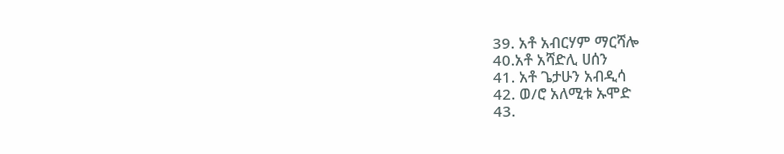39. አቶ አብርሃም ማርሻሎ
40.አቶ አሻድሊ ሀሰን
41. አቶ ጌታሁን አብዲሳ
42. ወ/ሮ አለሚቱ ኡሞድ
43.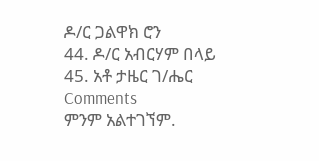ዶ/ር ጋልዋክ ሮን
44. ዶ/ር አብርሃም በላይ
45. አቶ ታዜር ገ/ሔር
Comments
ምንም አልተገኘም.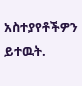አስተያየቶችዎን ይተዉት.